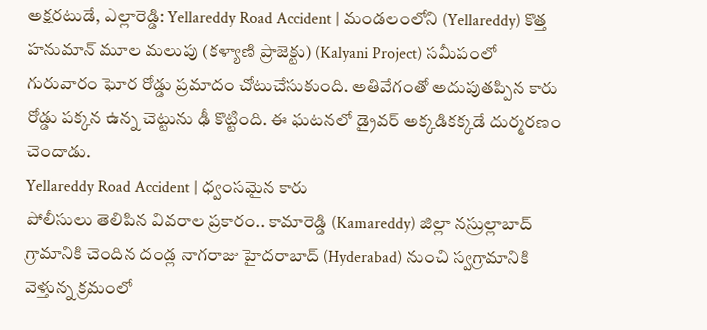అక్షరటుడే, ఎల్లారెడ్డి: Yellareddy Road Accident | మండలంలోని (Yellareddy) కొత్త హనుమాన్ మూల మలుపు (కళ్యాణి ప్రాజెక్టు) (Kalyani Project) సమీపంలో గురువారం ఘోర రోడ్డు ప్రమాదం చోటుచేసుకుంది. అతివేగంతో అదుపుతప్పిన కారు రోడ్డు పక్కన ఉన్న చెట్టును ఢీ కొట్టింది. ఈ ఘటనలో డ్రైవర్ అక్కడికక్కడే దుర్మరణం చెందాడు.
Yellareddy Road Accident | ధ్వంసమైన కారు
పోలీసులు తెలిపిన వివరాల ప్రకారం.. కామారెడ్డి (Kamareddy) జిల్లా నస్రుల్లాబాద్ గ్రామానికి చెందిన దండ్ల నాగరాజు హైదరాబాద్ (Hyderabad) నుంచి స్వగ్రామానికి వెళ్తున్న క్రమంలో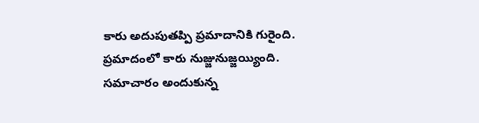కారు అదుపుతప్పి ప్రమాదానికి గురైంది. ప్రమాదంలో కారు నుజ్జునుజ్జయ్యింది. సమాచారం అందుకున్న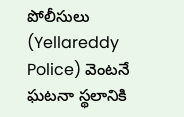పోలీసులు (Yellareddy Police) వెంటనే ఘటనా స్థలానికి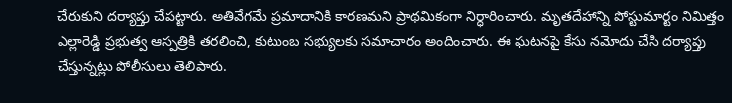చేరుకుని దర్యాప్తు చేపట్టారు. అతివేగమే ప్రమాదానికి కారణమని ప్రాథమికంగా నిర్ధారించారు. మృతదేహాన్ని పోస్టుమార్టం నిమిత్తం ఎల్లారెడ్డి ప్రభుత్వ ఆస్పత్రికి తరలించి, కుటుంబ సభ్యులకు సమాచారం అందించారు. ఈ ఘటనపై కేసు నమోదు చేసి దర్యాప్తు చేస్తున్నట్లు పోలీసులు తెలిపారు.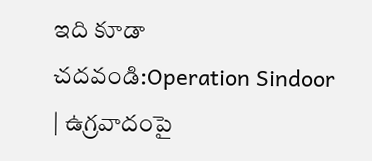ఇది కూడా చదవండి:Operation Sindoor | ఉగ్రవాదంపై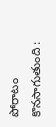పోరాటం కొనసాగుతుంది :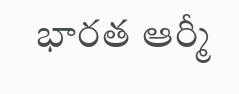భారత ఆర్మీ